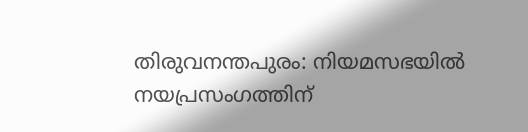തിരുവനന്തപുരം: നിയമസഭയിൽ നയപ്രസംഗത്തിന്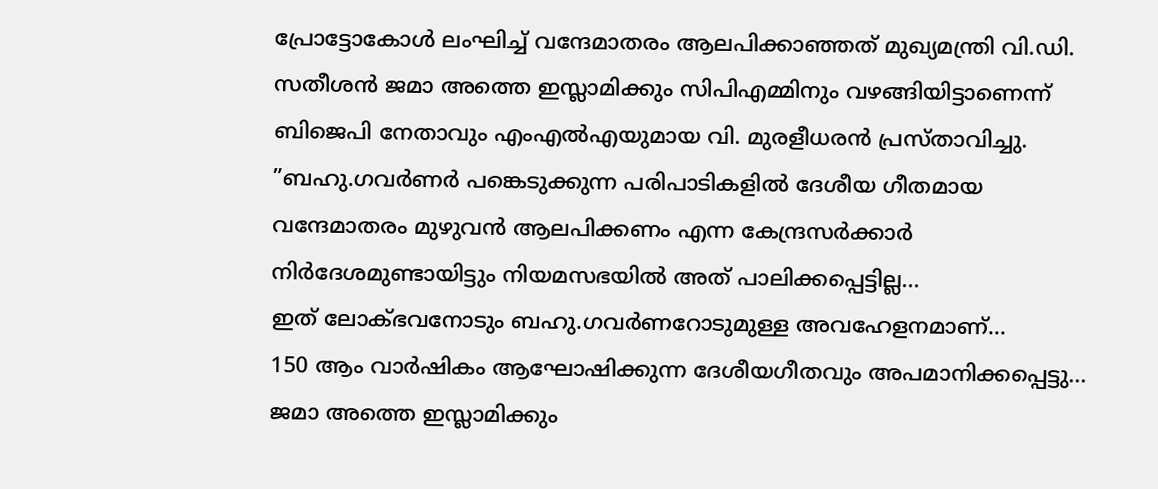പ്രോട്ടോകോൾ ലംഘിച്ച് വന്ദേമാതരം ആലപിക്കാഞ്ഞത് മുഖ്യമന്ത്രി വി.ഡി. സതീശൻ ജമാ അത്തെ ഇസ്ലാമിക്കും സിപിഎമ്മിനും വഴങ്ങിയിട്ടാണെന്ന് ബിജെപി നേതാവും എംഎൽഎയുമായ വി. മുരളീധരൻ പ്രസ്താവിച്ചു.
”ബഹു.ഗവർണർ പങ്കെടുക്കുന്ന പരിപാടികളിൽ ദേശീയ ഗീതമായ വന്ദേമാതരം മുഴുവൻ ആലപിക്കണം എന്ന കേന്ദ്രസർക്കാർ നിർദേശമുണ്ടായിട്ടും നിയമസഭയിൽ അത് പാലിക്കപ്പെട്ടില്ല…
ഇത് ലോക്ഭവനോടും ബഹു.ഗവർണറോടുമുള്ള അവഹേളനമാണ്…
150 ആം വാർഷികം ആഘോഷിക്കുന്ന ദേശീയഗീതവും അപമാനിക്കപ്പെട്ടു…
ജമാ അത്തെ ഇസ്ലാമിക്കും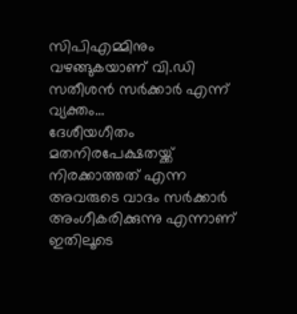സിപിഎമ്മിനും വഴങ്ങുകയാണ് വി.ഡി സതീശൻ സർക്കാർ എന്ന് വ്യക്തം…
ദേശീയഗീതം മതനിരപേക്ഷതയ്ക്ക് നിരക്കാത്തത് എന്ന അവരുടെ വാദം സർക്കാർ അംഗീകരിക്കുന്നു എന്നാണ് ഇതിലൂടെ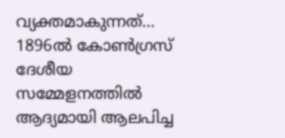വ്യക്തമാകുന്നത്…
1896ൽ കോൺഗ്രസ് ദേശീയ സമ്മേളനത്തിൽ ആദ്യമായി ആലപിച്ച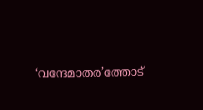‘വന്ദേമാതര’ത്തോട്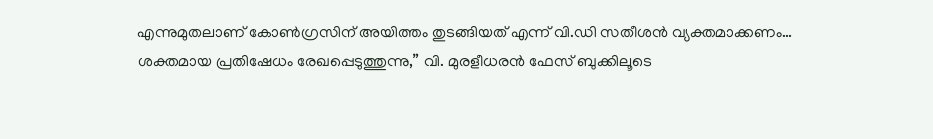എന്നുമുതലാണ് കോൺഗ്രസിന് അയിത്തം തുടങ്ങിയത് എന്ന് വി.ഡി സതീശൻ വ്യക്തമാക്കണം…
ശക്തമായ പ്രതിഷേധം രേഖപ്പെടുത്തുന്നു,” വി. മുരളീധരൻ ഫേസ് ബുക്കിലൂടെ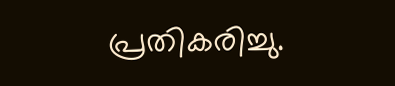പ്രതികരിച്ചു.